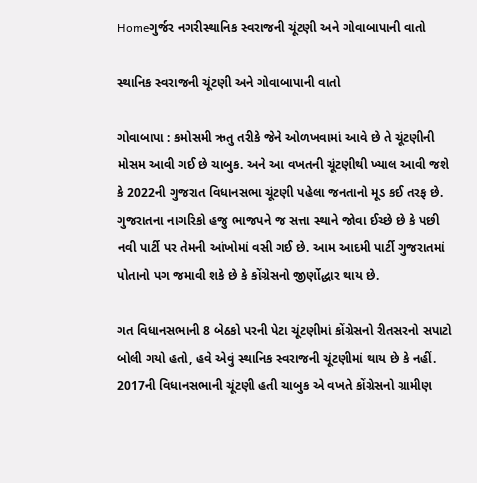Homeગુર્જર નગરીસ્થાનિક સ્વરાજની ચૂંટણી અને ગોવાબાપાની વાતો

સ્થાનિક સ્વરાજની ચૂંટણી અને ગોવાબાપાની વાતો

ગોવાબાપા : કમોસમી ઋતુ તરીકે જેને ઓળખવામાં આવે છે તે ચૂંટણીની મોસમ આવી ગઈ છે ચાબુક. અને આ વખતની ચૂંટણીથી ખ્યાલ આવી જશે કે 2022ની ગુજરાત વિધાનસભા ચૂંટણી પહેલા જનતાનો મૂડ કઈ તરફ છે. ગુજરાતના નાગરિકો હજુ ભાજપને જ સત્તા સ્થાને જોવા ઈચ્છે છે કે પછી નવી પાર્ટી પર તેમની આંખોમાં વસી ગઈ છે. આમ આદમી પાર્ટી ગુજરાતમાં પોતાનો પગ જમાવી શકે છે કે કોંગ્રેસનો જીર્ણોદ્ધાર થાય છે.

ગત વિધાનસભાની 8 બેઠકો પરની પેટા ચૂંટણીમાં કોંગ્રેસનો રીતસરનો સપાટો બોલી ગયો હતો, હવે એવું સ્થાનિક સ્વરાજની ચૂંટણીમાં થાય છે કે નહીં. 2017ની વિધાનસભાની ચૂંટણી હતી ચાબુક એ વખતે કોંગ્રેસનો ગ્રામીણ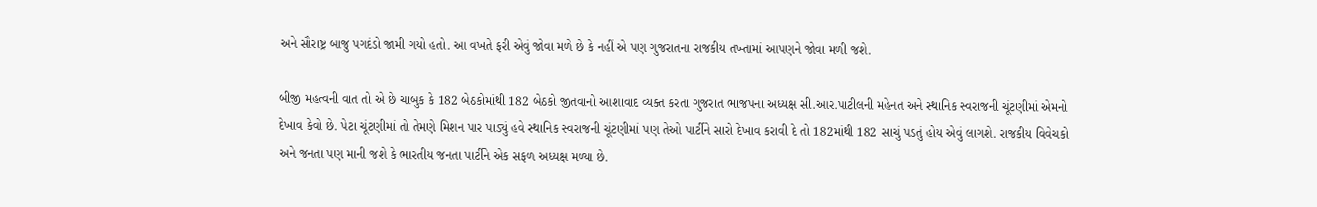અને સૌરાષ્ટ્ર બાજુ પગદંડો જામી ગયો હતો. આ વખતે ફરી એવું જોવા મળે છે કે નહીં એ પણ ગુજરાતના રાજકીય તખ્તામાં આપણને જોવા મળી જશે.

બીજી મહત્વની વાત તો એ છે ચાબુક કે 182 બેઠકોમાંથી 182 બેઠકો જીતવાનો આશાવાદ વ્યક્ત કરતા ગુજરાત ભાજપના અધ્યક્ષ સી.આર.પાટીલની મહેનત અને સ્થાનિક સ્વરાજની ચૂંટણીમાં એમનો દેખાવ કેવો છે. પેટા ચૂંટણીમાં તો તેમણે મિશન પાર પાડ્યું હવે સ્થાનિક સ્વરાજની ચૂંટણીમાં પણ તેઓ પાર્ટીને સારો દેખાવ કરાવી દે તો 182માંથી 182 સાચું પડતું હોય એવું લાગશે. રાજકીય વિવેચકો અને જનતા પણ માની જશે કે ભારતીય જનતા પાર્ટીને એક સફળ અધ્યક્ષ મળ્યા છે.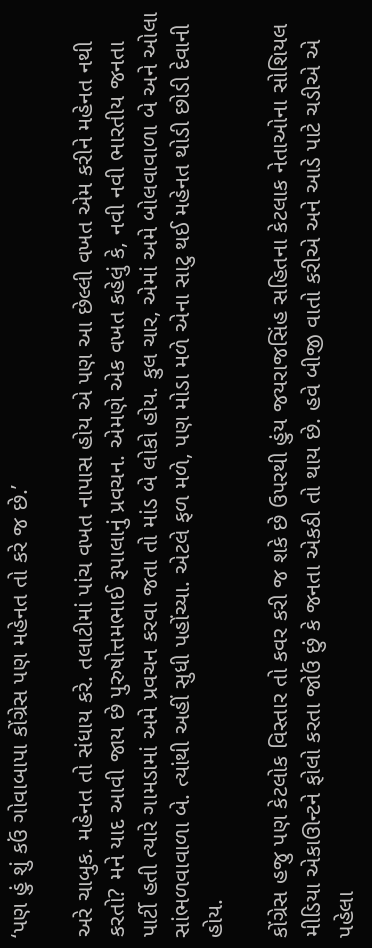‘પણ હું શું કઉં ગોવાબાપા કોંગ્રેસ પણ મહેનત તો કરે જ છે.’

અરે ચાબુક. મહેનત તો સંધાય કરે. તલાટીમાં પાંચ વખત નાપાસ હોય એ પણ આ છેલ્લી વખત એમ કરીને મહેનત નથી કરતો? મને યાદ આવી જાય છે પુરુષોત્તમભાઈ રૂપાલાનું પ્રવચન. એમણે એક વખત કહેલું કે, નવી નવી ભારતીય જનતા પાર્ટી હતી ત્યારે ગામડામાં અમે પ્રવચન કરવા જતા તો માંડ બે લોકો હોય. કુલ ચાર, એમાં અમે બોલવાવાળા બે અને ઓલા સાંભળવાવાળા બે. ત્યાંથી અહીં સુધી પહોંચ્યા. એટલે ફળ મળે, પણ મોડા મળે એના સાટુ થઈ મહેનત થોડી છોડી દેવાની હોય.

કોંગ્રેસ હજુ પણ કેટલોક વિસ્તાર તો કવર કરી જ શકે છે ઉપરથી હુંય જયરાજસિંહ સહિતના કેટલાક નેતાઓના સોશિયલ મીડિયા એકાઊન્ટને ફોલો કરતા જોઉં છું કે જનતા એકઠી તો થાય છે. હવે બીજી વાતો કરીએ અને આડે પાટે ચડીએ એ પહેલા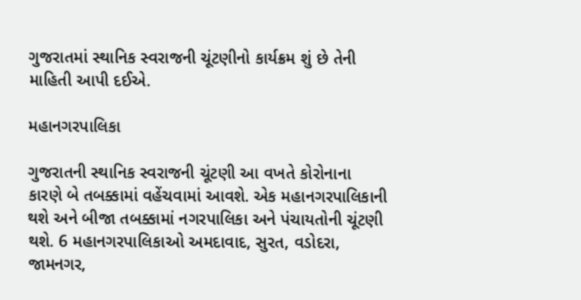ગુજરાતમાં સ્થાનિક સ્વરાજની ચૂંટણીનો કાર્યક્રમ શું છે તેની માહિતી આપી દઈએ.

મહાનગરપાલિકા

ગુજરાતની સ્થાનિક સ્વરાજની ચૂંટણી આ વખતે કોરોનાના કારણે બે તબક્કામાં વહેંચવામાં આવશે. એક મહાનગરપાલિકાની થશે અને બીજા તબક્કામાં નગરપાલિકા અને પંચાયતોની ચૂંટણી થશે. 6 મહાનગરપાલિકાઓ અમદાવાદ, સુરત, વડોદરા, જામનગર,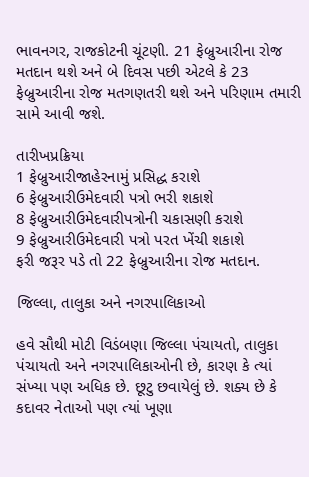ભાવનગર, રાજકોટની ચૂંટણી. 21 ફેબ્રુઆરીના રોજ મતદાન થશે અને બે દિવસ પછી એટલે કે 23 ફેબ્રુઆરીના રોજ મતગણતરી થશે અને પરિણામ તમારી સામે આવી જશે.

તારીખપ્રક્રિયા
1 ફેબ્રુઆરીજાહેરનામું પ્રસિદ્ધ કરાશે
6 ફેબ્રુઆરીઉમેદવારી પત્રો ભરી શકાશે
8 ફેબ્રુઆરીઉમેદવારીપત્રોની ચકાસણી કરાશે
9 ફેબ્રુઆરીઉમેદવારી પત્રો પરત ખેંચી શકાશે
ફરી જરૂર પડે તો 22 ફેબ્રુઆરીના રોજ મતદાન.

જિલ્લા, તાલુકા અને નગરપાલિકાઓ

હવે સૌથી મોટી વિડંબણા જિલ્લા પંચાયતો, તાલુકા પંચાયતો અને નગરપાલિકાઓની છે, કારણ કે ત્યાં સંખ્યા પણ અધિક છે. છૂટુ છવાયેલું છે. શક્ય છે કે કદાવર નેતાઓ પણ ત્યાં ખૂણા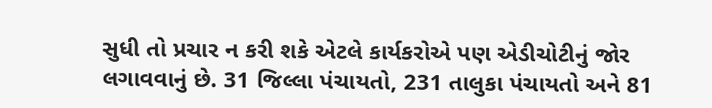સુધી તો પ્રચાર ન કરી શકે એટલે કાર્યકરોએ પણ એડીચોટીનું જોર લગાવવાનું છે. 31 જિલ્લા પંચાયતો, 231 તાલુકા પંચાયતો અને 81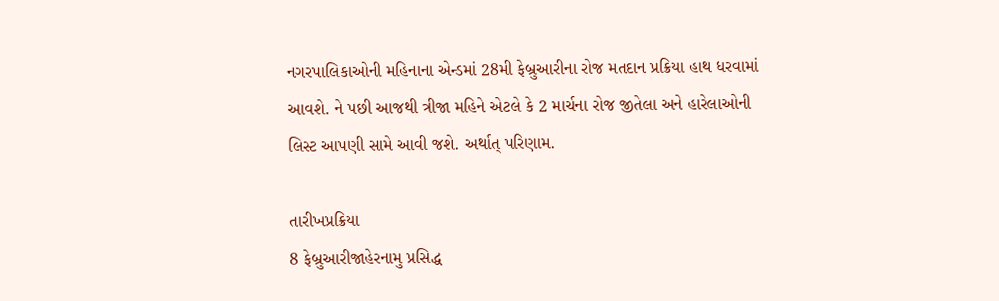નગરપાલિકાઓની મહિનાના એન્ડમાં 28મી ફેબ્રુઆરીના રોજ મતદાન પ્રક્રિયા હાથ ધરવામાં આવશે. ને પછી આજથી ત્રીજા મહિને એટલે કે 2 માર્ચના રોજ જીતેલા અને હારેલાઓની લિસ્ટ આપણી સામે આવી જશે. અર્થાત્ પરિણામ.

તારીખપ્રક્રિયા
8 ફેબ્રુઆરીજાહેરનામુ પ્રસિદ્ધ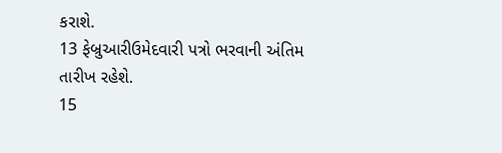કરાશે.
13 ફેબ્રુઆરીઉમેદવારી પત્રો ભરવાની અંતિમ તારીખ રહેશે.
15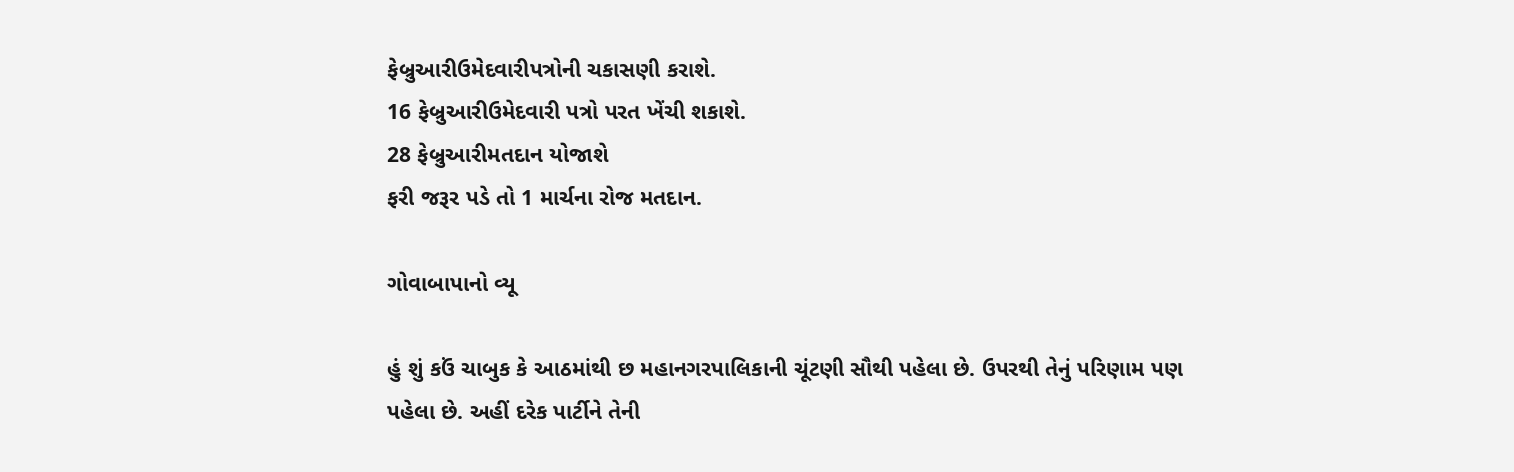ફેબ્રુઆરીઉમેદવારીપત્રોની ચકાસણી કરાશે.
16 ફેબ્રુઆરીઉમેદવારી પત્રો પરત ખેંચી શકાશે.
28 ફેબ્રુઆરીમતદાન યોજાશે
ફરી જરૂર પડે તો 1 માર્ચના રોજ મતદાન.

ગોવાબાપાનો વ્યૂ

હું શું કઉં ચાબુક કે આઠમાંથી છ મહાનગરપાલિકાની ચૂંટણી સૌથી પહેલા છે. ઉપરથી તેનું પરિણામ પણ પહેલા છે. અહીં દરેક પાર્ટીને તેની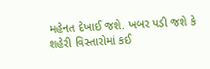મહેનત દેખાઈ જશે. ખબર પડી જશે કે શહેરી વિસ્તારોમાં કઈ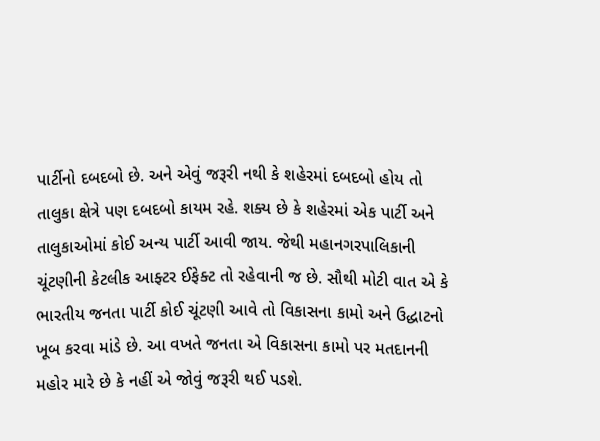પાર્ટીનો દબદબો છે. અને એવું જરૂરી નથી કે શહેરમાં દબદબો હોય તો તાલુકા ક્ષેત્રે પણ દબદબો કાયમ રહે. શક્ય છે કે શહેરમાં એક પાર્ટી અને તાલુકાઓમાં કોઈ અન્ય પાર્ટી આવી જાય. જેથી મહાનગરપાલિકાની ચૂંટણીની કેટલીક આફ્ટર ઈફેક્ટ તો રહેવાની જ છે. સૌથી મોટી વાત એ કે ભારતીય જનતા પાર્ટી કોઈ ચૂંટણી આવે તો વિકાસના કામો અને ઉદ્ધાટનો ખૂબ કરવા માંડે છે. આ વખતે જનતા એ વિકાસના કામો પર મતદાનની મહોર મારે છે કે નહીં એ જોવું જરૂરી થઈ પડશે.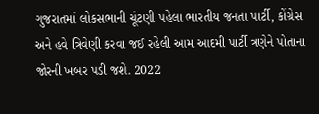ગુજરાતમાં લોકસભાની ચૂંટણી પહેલા ભારતીય જનતા પાર્ટી, કોંગ્રેસ અને હવે ત્રિવેણી કરવા જઈ રહેલી આમ આદમી પાર્ટી ત્રણેને પોતાના જોરની ખબર પડી જશે. 2022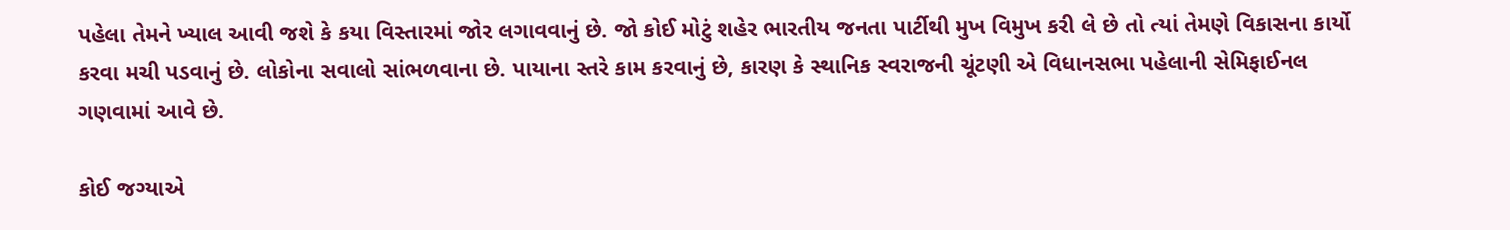પહેલા તેમને ખ્યાલ આવી જશે કે કયા વિસ્તારમાં જોર લગાવવાનું છે. જો કોઈ મોટું શહેર ભારતીય જનતા પાર્ટીથી મુખ વિમુખ કરી લે છે તો ત્યાં તેમણે વિકાસના કાર્યો કરવા મચી પડવાનું છે. લોકોના સવાલો સાંભળવાના છે. પાયાના સ્તરે કામ કરવાનું છે, કારણ કે સ્થાનિક સ્વરાજની ચૂંટણી એ વિધાનસભા પહેલાની સેમિફાઈનલ ગણવામાં આવે છે.

કોઈ જગ્યાએ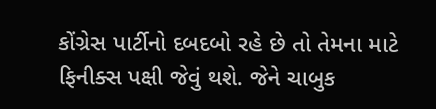કોંગ્રેસ પાર્ટીનો દબદબો રહે છે તો તેમના માટે ફિનીક્સ પક્ષી જેવું થશે. જેને ચાબુક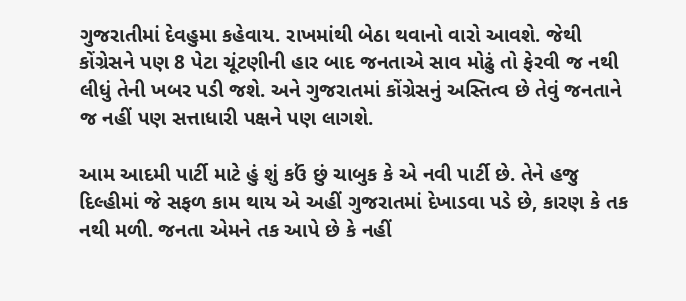ગુજરાતીમાં દેવહુમા કહેવાય. રાખમાંથી બેઠા થવાનો વારો આવશે. જેથી કોંગ્રેસને પણ 8 પેટા ચૂંટણીની હાર બાદ જનતાએ સાવ મોઢું તો ફેરવી જ નથી લીધું તેની ખબર પડી જશે. અને ગુજરાતમાં કોંગ્રેસનું અસ્તિત્વ છે તેવું જનતાને જ નહીં પણ સત્તાધારી પક્ષને પણ લાગશે.

આમ આદમી પાર્ટી માટે હું શું કઉં છું ચાબુક કે એ નવી પાર્ટી છે. તેને હજુ દિલ્હીમાં જે સફળ કામ થાય એ અહીં ગુજરાતમાં દેખાડવા પડે છે, કારણ કે તક નથી મળી. જનતા એમને તક આપે છે કે નહીં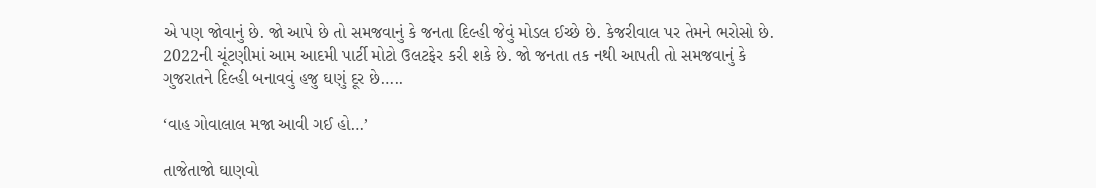એ પણ જોવાનું છે. જો આપે છે તો સમજવાનું કે જનતા દિલ્હી જેવું મોડલ ઈચ્છે છે. કેજરીવાલ પર તેમને ભરોસો છે. 2022ની ચૂંટણીમાં આમ આદમી પાર્ટી મોટો ઉલટફેર કરી શકે છે. જો જનતા તક નથી આપતી તો સમજવાનું કે ગુજરાતને દિલ્હી બનાવવું હજુ ઘણું દૂર છે…..

‘વાહ ગોવાલાલ મજા આવી ગઈ હો…’

તાજેતાજો ઘાણવો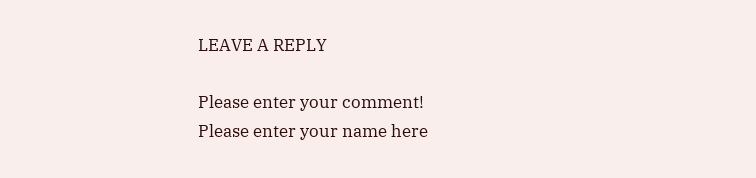LEAVE A REPLY

Please enter your comment!
Please enter your name here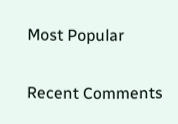Most Popular

Recent Comments